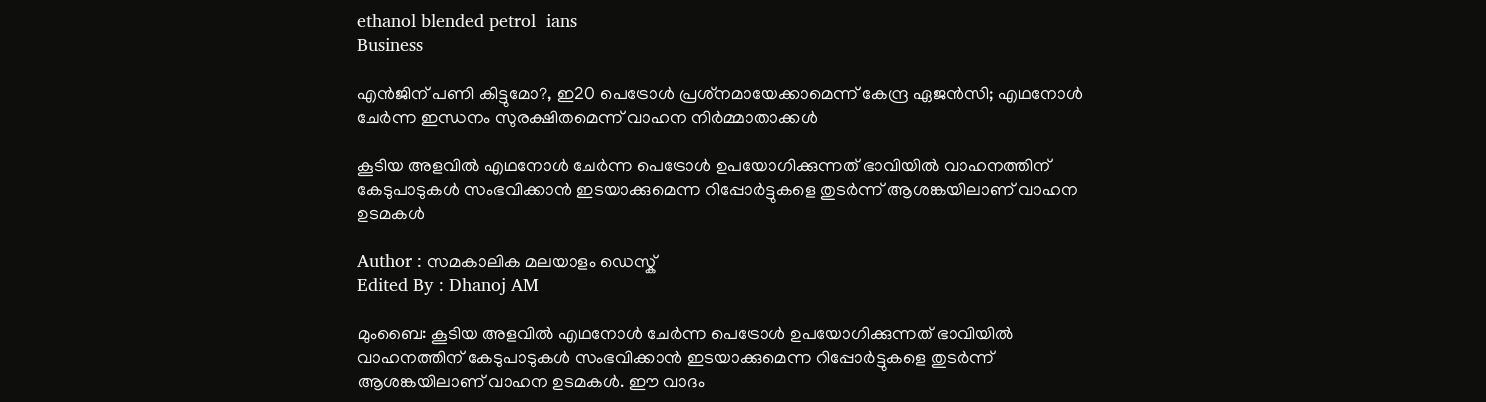ethanol blended petrol  ians
Business

എന്‍ജിന് പണി കിട്ടുമോ?, ഇ20 പെട്രോള്‍ പ്രശ്‌നമായേക്കാമെന്ന് കേന്ദ്ര ഏജന്‍സി; എഥനോള്‍ ചേര്‍ന്ന ഇന്ധനം സുരക്ഷിതമെന്ന് വാഹന നിര്‍മ്മാതാക്കള്‍

കൂടിയ അളവില്‍ എഥനോള്‍ ചേര്‍ന്ന പെട്രോള്‍ ഉപയോഗിക്കുന്നത് ഭാവിയില്‍ വാഹനത്തിന് കേടുപാടുകള്‍ സംഭവിക്കാന്‍ ഇടയാക്കുമെന്ന റിപ്പോര്‍ട്ടുകളെ തുടര്‍ന്ന് ആശങ്കയിലാണ് വാഹന ഉടമകള്‍

Author : സമകാലിക മലയാളം ഡെസ്ക്
Edited By : Dhanoj AM

മുംബൈ: കൂടിയ അളവില്‍ എഥനോള്‍ ചേര്‍ന്ന പെട്രോള്‍ ഉപയോഗിക്കുന്നത് ഭാവിയില്‍ വാഹനത്തിന് കേടുപാടുകള്‍ സംഭവിക്കാന്‍ ഇടയാക്കുമെന്ന റിപ്പോര്‍ട്ടുകളെ തുടര്‍ന്ന് ആശങ്കയിലാണ് വാഹന ഉടമകള്‍. ഈ വാദം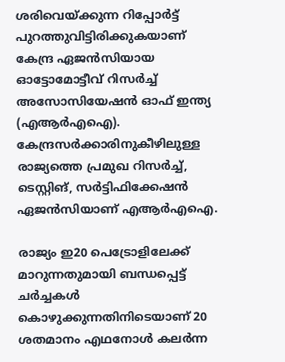ശരിവെയ്ക്കുന്ന റിപ്പോര്‍ട്ട് പുറത്തുവിട്ടിരിക്കുകയാണ് കേന്ദ്ര ഏജന്‍സിയായ ഓട്ടോമോട്ടീവ് റിസര്‍ച്ച് അസോസിയേഷന്‍ ഓഫ് ഇന്ത്യ (എആര്‍എഐ). കേന്ദ്രസര്‍ക്കാരിനുകീഴിലുള്ള രാജ്യത്തെ പ്രമുഖ റിസര്‍ച്ച്, ടെസ്റ്റിങ്, സര്‍ട്ടിഫിക്കേഷന്‍ ഏജന്‍സിയാണ് എആര്‍എഐ.

രാജ്യം ഇ20 പെട്രോളിലേക്ക് മാറുന്നതുമായി ബന്ധപ്പെട്ട് ചര്‍ച്ചകള്‍ കൊഴുക്കുന്നതിനിടെയാണ് 20 ശതമാനം എഥനോള്‍ കലര്‍ന്ന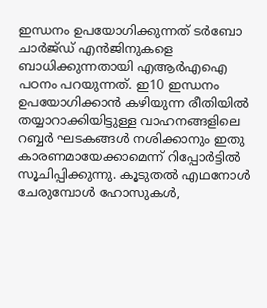ഇന്ധനം ഉപയോഗിക്കുന്നത് ടര്‍ബോ ചാര്‍ജ്ഡ് എന്‍ജിനുകളെ ബാധിക്കുന്നതായി എആര്‍എഐ പഠനം പറയുന്നത്. ഇ10 ഇന്ധനം ഉപയോഗിക്കാന്‍ കഴിയുന്ന രീതിയില്‍ തയ്യാറാക്കിയിട്ടുള്ള വാഹനങ്ങളിലെ റബ്ബര്‍ ഘടകങ്ങള്‍ നശിക്കാനും ഇതു കാരണമായേക്കാമെന്ന് റിപ്പോര്‍ട്ടില്‍ സൂചിപ്പിക്കുന്നു. കൂടുതല്‍ എഥനോള്‍ ചേരുമ്പോള്‍ ഹോസുകള്‍,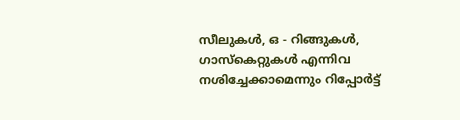സീലുകള്‍, ഒ - റിങ്ങുകള്‍, ഗാസ്‌കെറ്റുകള്‍ എന്നിവ നശിച്ചേക്കാമെന്നും റിപ്പോര്‍ട്ട്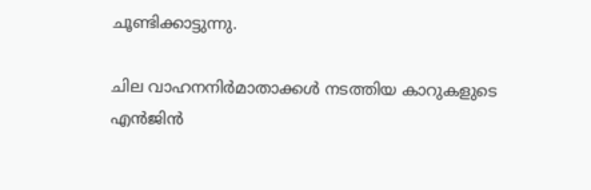ചൂണ്ടിക്കാട്ടുന്നു.

ചില വാഹനനിര്‍മാതാക്കള്‍ നടത്തിയ കാറുകളുടെ എന്‍ജിന്‍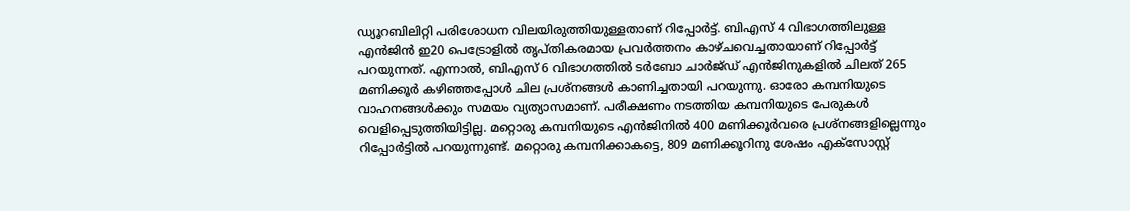ഡ്യൂറബിലിറ്റി പരിശോധന വിലയിരുത്തിയുള്ളതാണ് റിപ്പോര്‍ട്ട്. ബിഎസ് 4 വിഭാഗത്തിലുള്ള എന്‍ജിന്‍ ഇ20 പെട്രോളില്‍ തൃപ്തികരമായ പ്രവര്‍ത്തനം കാഴ്ചവെച്ചതായാണ് റിപ്പോര്‍ട്ട് പറയുന്നത്. എന്നാല്‍, ബിഎസ് 6 വിഭാഗത്തില്‍ ടര്‍ബോ ചാര്‍ജ്ഡ് എന്‍ജിനുകളില്‍ ചിലത് 265 മണിക്കൂര്‍ കഴിഞ്ഞപ്പോള്‍ ചില പ്രശ്‌നങ്ങള്‍ കാണിച്ചതായി പറയുന്നു. ഓരോ കമ്പനിയുടെ വാഹനങ്ങള്‍ക്കും സമയം വ്യത്യാസമാണ്. പരീക്ഷണം നടത്തിയ കമ്പനിയുടെ പേരുകള്‍ വെളിപ്പെടുത്തിയിട്ടില്ല. മറ്റൊരു കമ്പനിയുടെ എന്‍ജിനില്‍ 400 മണിക്കൂര്‍വരെ പ്രശ്‌നങ്ങളില്ലെന്നും റിപ്പോര്‍ട്ടില്‍ പറയുന്നുണ്ട്. മറ്റൊരു കമ്പനിക്കാകട്ടെ, 809 മണിക്കൂറിനു ശേഷം എക്‌സോസ്റ്റ്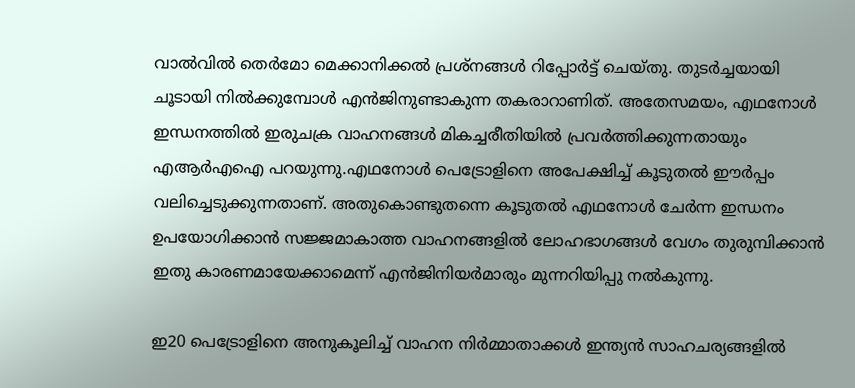വാല്‍വില്‍ തെര്‍മോ മെക്കാനിക്കല്‍ പ്രശ്‌നങ്ങള്‍ റിപ്പോര്‍ട്ട് ചെയ്തു. തുടര്‍ച്ചയായി ചൂടായി നില്‍ക്കുമ്പോള്‍ എന്‍ജിനുണ്ടാകുന്ന തകരാറാണിത്. അതേസമയം, എഥനോള്‍ ഇന്ധനത്തില്‍ ഇരുചക്ര വാഹനങ്ങള്‍ മികച്ചരീതിയില്‍ പ്രവര്‍ത്തിക്കുന്നതായും എആര്‍എഐ പറയുന്നു.എഥനോള്‍ പെട്രോളിനെ അപേക്ഷിച്ച് കൂടുതല്‍ ഈര്‍പ്പം വലിച്ചെടുക്കുന്നതാണ്. അതുകൊണ്ടുതന്നെ കൂടുതല്‍ എഥനോള്‍ ചേര്‍ന്ന ഇന്ധനം ഉപയോഗിക്കാന്‍ സജ്ജമാകാത്ത വാഹനങ്ങളില്‍ ലോഹഭാഗങ്ങള്‍ വേഗം തുരുമ്പിക്കാന്‍ ഇതു കാരണമായേക്കാമെന്ന് എന്‍ജിനിയര്‍മാരും മുന്നറിയിപ്പു നല്‍കുന്നു.

ഇ20 പെട്രോളിനെ അനുകൂലിച്ച് വാഹന നിര്‍മ്മാതാക്കള്‍ ഇന്ത്യന്‍ സാഹചര്യങ്ങളില്‍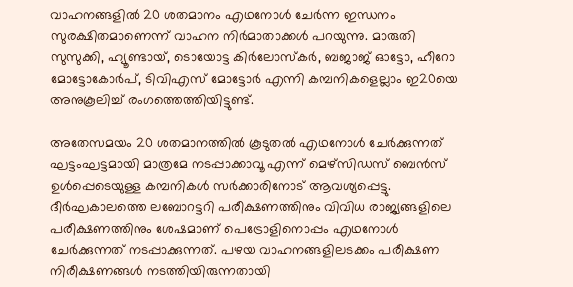വാഹനങ്ങളില്‍ 20 ശതമാനം എഥനോള്‍ ചേര്‍ന്ന ഇന്ധനം സുരക്ഷിതമാണെന്ന് വാഹന നിര്‍മാതാക്കള്‍ പറയുന്നു. മാരുതി സുസുക്കി, ഹ്യൂണ്ടായ്, ടൊയോട്ട കിര്‍ലോസ്‌കര്‍, ബജാജ് ഓട്ടോ, ഹീറോ മോട്ടോകോര്‍പ്, ടിവിഎസ് മോട്ടോര്‍ എന്നി കമ്പനികളെല്ലാം ഇ20യെ അനുകൂലിച്ച് രംഗത്തെത്തിയിട്ടുണ്ട്.

അതേസമയം 20 ശതമാനത്തില്‍ കൂടുതല്‍ എഥനോള്‍ ചേര്‍ക്കുന്നത് ഘട്ടംഘട്ടമായി മാത്രമേ നടപ്പാക്കാവൂ എന്ന് മെഴ്സിഡസ് ബെന്‍സ് ഉള്‍പ്പെടെയുള്ള കമ്പനികള്‍ സര്‍ക്കാരിനോട് ആവശ്യപ്പെട്ടു. ദീര്‍ഘകാലത്തെ ലബോറട്ടറി പരീക്ഷണത്തിനും വിവിധ രാജ്യങ്ങളിലെ പരീക്ഷണത്തിനും ശേഷമാണ് പെട്രോളിനൊപ്പം എഥനോള്‍ ചേര്‍ക്കുന്നത് നടപ്പാക്കുന്നത്. പഴയ വാഹനങ്ങളിലടക്കം പരീക്ഷണ നിരീക്ഷണങ്ങള്‍ നടത്തിയിരുന്നതായി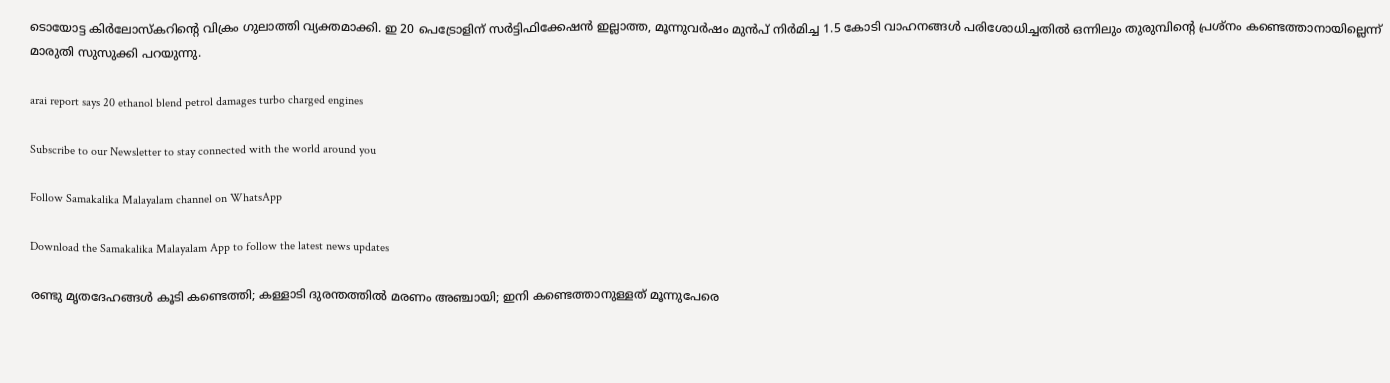ടൊയോട്ട കിര്‍ലോസ്‌കറിന്റെ വിക്രം ഗുലാത്തി വ്യക്തമാക്കി. ഇ 20 പെട്രോളിന് സര്‍ട്ടിഫിക്കേഷന്‍ ഇല്ലാത്ത, മൂന്നുവര്‍ഷം മുന്‍പ് നിര്‍മിച്ച 1.5 കോടി വാഹനങ്ങള്‍ പരിശോധിച്ചതില്‍ ഒന്നിലും തുരുമ്പിന്റെ പ്രശ്നം കണ്ടെത്താനായില്ലെന്ന് മാരുതി സുസുക്കി പറയുന്നു.

arai report says 20 ethanol blend petrol damages turbo charged engines

Subscribe to our Newsletter to stay connected with the world around you

Follow Samakalika Malayalam channel on WhatsApp

Download the Samakalika Malayalam App to follow the latest news updates

രണ്ടു മൃതദേഹങ്ങൾ കൂടി കണ്ടെത്തി; കള്ളാടി ദുരന്തത്തില്‍ മരണം അഞ്ചായി; ഇനി കണ്ടെത്താനുള്ളത് മൂന്നുപേരെ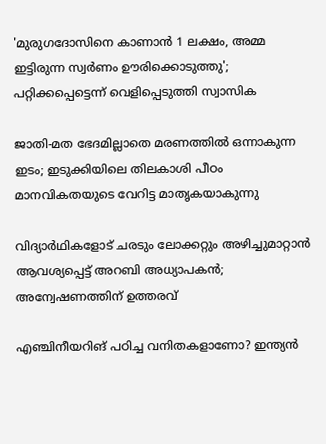'മുരുഗദോസിനെ കാണാന്‍ 1 ലക്ഷം, അമ്മ ഇട്ടിരുന്ന സ്വര്‍ണം ഊരിക്കൊടുത്തു'; പറ്റിക്കപ്പെട്ടെന്ന് വെളിപ്പെടുത്തി സ്വാസിക

ജാതി-മത ഭേദമില്ലാതെ മരണത്തിൽ ഒന്നാകുന്ന ഇടം; ഇടുക്കിയിലെ തിലകാശി പീഠം മാനവികതയുടെ വേറിട്ട മാതൃകയാകുന്നു

വിദ്യാര്‍ഥികളോട് ചരടും ലോക്കറ്റും അഴിച്ചുമാറ്റാന്‍ ആവശ്യപ്പെട്ട് അറബി അധ്യാപകന്‍; അന്വേഷണത്തിന് ഉത്തരവ്

എഞ്ചിനീയറിങ് പഠിച്ച വനിതകളാണോ? ഇന്ത്യൻ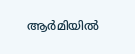ആർമിയിൽ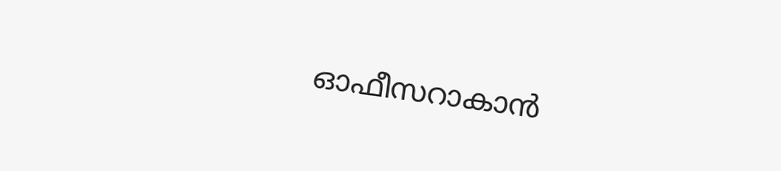ഓഫീസറാകാൻ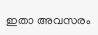ഇതാ അവസരം